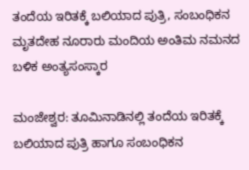ತಂದೆಯ ಇರಿತಕ್ಕೆ ಬಲಿಯಾದ ಪುತ್ರಿ, ಸಂಬಂಧಿಕನ ಮೃತದೇಹ ನೂರಾರು ಮಂದಿಯ ಅಂತಿಮ ನಮನದ ಬಳಿಕ ಅಂತ್ಯಸಂಸ್ಕಾರ

ಮಂಜೇಶ್ವರ: ತೂಮಿನಾಡಿನಲ್ಲಿ ತಂದೆಯ ಇರಿತಕ್ಕೆ ಬಲಿಯಾದ ಪುತ್ರಿ ಹಾಗೂ ಸಂಬಂಧಿಕನ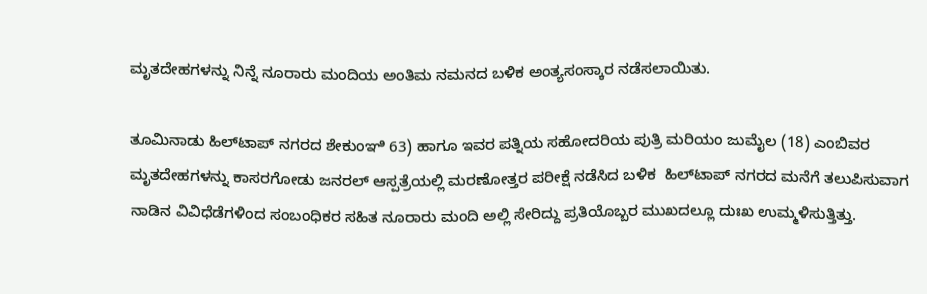ಮೃತದೇಹಗಳನ್ನು ನಿನ್ನೆ ನೂರಾರು ಮಂದಿಯ ಅಂತಿಮ ನಮನದ ಬಳಿಕ ಅಂತ್ಯಸಂಸ್ಕಾರ ನಡೆಸಲಾಯಿತು.

ತೂಮಿನಾಡು ಹಿಲ್‌ಟಾಪ್ ನಗರದ ಶೇಕುಂಞಿ 63) ಹಾಗೂ ಇವರ ಪತ್ನಿಯ ಸಹೋದರಿಯ ಪುತ್ರಿ ಮರಿಯಂ ಜುಮೈಲ (18) ಎಂಬಿವರ ಮೃತದೇಹಗಳನ್ನು ಕಾಸರಗೋಡು ಜನರಲ್ ಆಸ್ಪತ್ರೆಯಲ್ಲಿ ಮರಣೋತ್ತರ ಪರೀಕ್ಷೆ ನಡೆಸಿದ ಬಳಿಕ  ಹಿಲ್‌ಟಾಪ್ ನಗರದ ಮನೆಗೆ ತಲುಪಿಸುವಾಗ ನಾಡಿನ ವಿವಿಧೆಡೆಗಳಿಂದ ಸಂಬಂಧಿಕರ ಸಹಿತ ನೂರಾರು ಮಂದಿ ಅಲ್ಲಿ ಸೇರಿದ್ದು ಪ್ರತಿಯೊಬ್ಬರ ಮುಖದಲ್ಲೂ ದುಃಖ ಉಮ್ಮಳಿಸುತ್ತಿತ್ತು.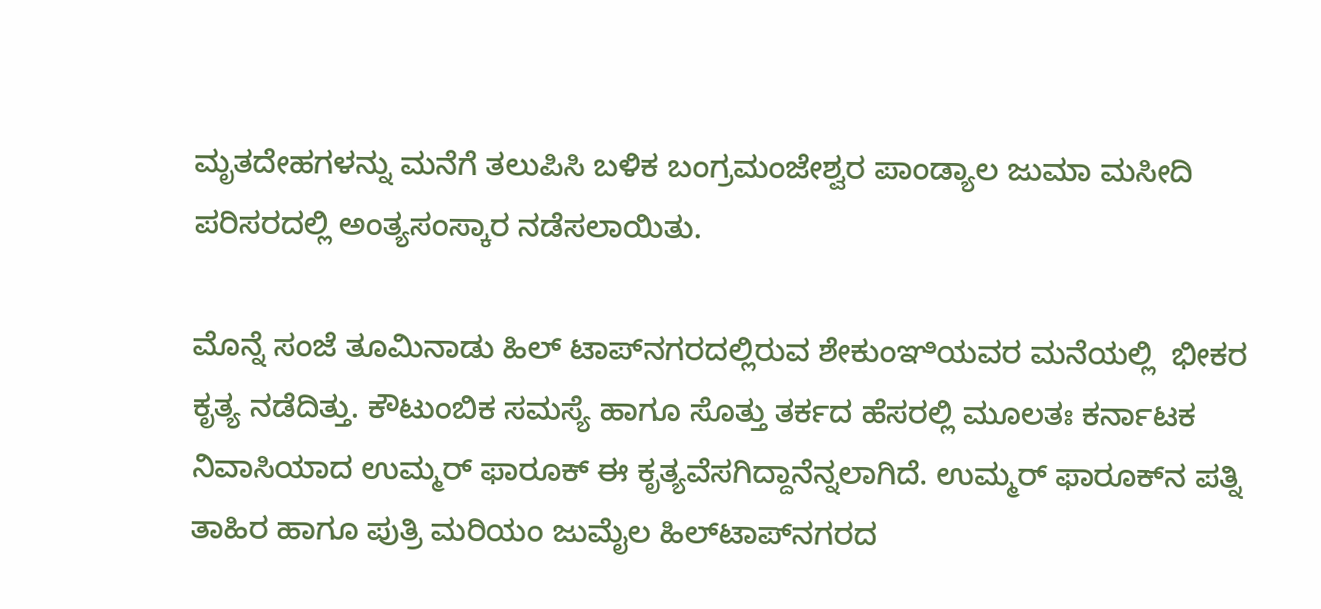ಮೃತದೇಹಗಳನ್ನು ಮನೆಗೆ ತಲುಪಿಸಿ ಬಳಿಕ ಬಂಗ್ರಮಂಜೇಶ್ವರ ಪಾಂಡ್ಯಾಲ ಜುಮಾ ಮಸೀದಿ ಪರಿಸರದಲ್ಲಿ ಅಂತ್ಯಸಂಸ್ಕಾರ ನಡೆಸಲಾಯಿತು.

ಮೊನ್ನೆ ಸಂಜೆ ತೂಮಿನಾಡು ಹಿಲ್ ಟಾಪ್‌ನಗರದಲ್ಲಿರುವ ಶೇಕುಂಞಿಯವರ ಮನೆಯಲ್ಲಿ  ಭೀಕರ ಕೃತ್ಯ ನಡೆದಿತ್ತು. ಕೌಟುಂಬಿಕ ಸಮಸ್ಯೆ ಹಾಗೂ ಸೊತ್ತು ತರ್ಕದ ಹೆಸರಲ್ಲಿ ಮೂಲತಃ ಕರ್ನಾಟಕ ನಿವಾಸಿಯಾದ ಉಮ್ಮರ್ ಫಾರೂಕ್ ಈ ಕೃತ್ಯವೆಸಗಿದ್ದಾನೆನ್ನಲಾಗಿದೆ. ಉಮ್ಮರ್ ಫಾರೂಕ್‌ನ ಪತ್ನಿ ತಾಹಿರ ಹಾಗೂ ಪುತ್ರಿ ಮರಿಯಂ ಜುಮೈಲ ಹಿಲ್‌ಟಾಪ್‌ನಗರದ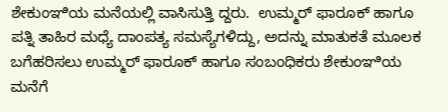ಶೇಕುಂಞಿಯ ಮನೆಯಲ್ಲಿ ವಾಸಿಸುತ್ತಿ ದ್ದರು.  ಉಮ್ಮರ್ ಫಾರೂಕ್ ಹಾಗೂ ಪತ್ನಿ ತಾಹಿರ ಮಧ್ಯೆ ದಾಂಪತ್ಯ ಸಮಸ್ಯೆಗಳಿದ್ದು, ಅದನ್ನು ಮಾತುಕತೆ ಮೂಲಕ ಬಗೆಹರಿಸಲು ಉಮ್ಮರ್ ಫಾರೂಕ್ ಹಾಗೂ ಸಂಬಂಧಿಕರು ಶೇಕುಂಞಿಯ ಮನೆಗೆ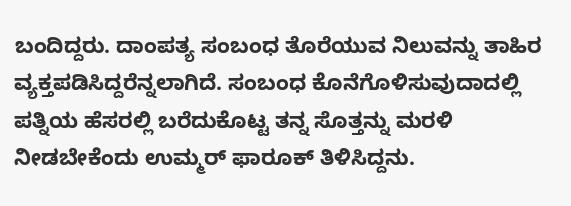ಬಂದಿದ್ದರು. ದಾಂಪತ್ಯ ಸಂಬಂಧ ತೊರೆಯುವ ನಿಲುವನ್ನು ತಾಹಿರ ವ್ಯಕ್ತಪಡಿಸಿದ್ದರೆನ್ನಲಾಗಿದೆ. ಸಂಬಂಧ ಕೊನೆಗೊಳಿಸುವುದಾದಲ್ಲಿ ಪತ್ನಿಯ ಹೆಸರಲ್ಲಿ ಬರೆದುಕೊಟ್ಟ ತನ್ನ ಸೊತ್ತನ್ನು ಮರಳಿ ನೀಡಬೇಕೆಂದು ಉಮ್ಮರ್ ಫಾರೂಕ್ ತಿಳಿಸಿದ್ದನು.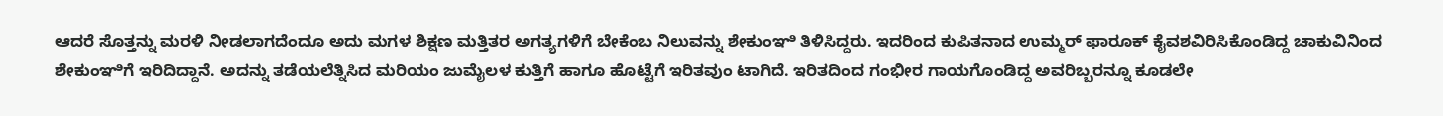ಆದರೆ ಸೊತ್ತನ್ನು ಮರಳಿ ನೀಡಲಾಗದೆಂದೂ ಅದು ಮಗಳ ಶಿಕ್ಷಣ ಮತ್ತಿತರ ಅಗತ್ಯಗಳಿಗೆ ಬೇಕೆಂಬ ನಿಲುವನ್ನು ಶೇಕುಂಞಿ ತಿಳಿಸಿದ್ದರು. ಇದರಿಂದ ಕುಪಿತನಾದ ಉಮ್ಮರ್ ಫಾರೂಕ್ ಕೈವಶವಿರಿಸಿಕೊಂಡಿದ್ದ ಚಾಕುವಿನಿಂದ ಶೇಕುಂಞಿಗೆ ಇರಿದಿದ್ದಾನೆ. ಅದನ್ನು ತಡೆಯಲೆತ್ನಿಸಿದ ಮರಿಯಂ ಜುಮೈಲಳ ಕುತ್ತಿಗೆ ಹಾಗೂ ಹೊಟ್ಟೆಗೆ ಇರಿತವುಂ ಟಾಗಿದೆ. ಇರಿತದಿಂದ ಗಂಭೀರ ಗಾಯಗೊಂಡಿದ್ದ ಅವರಿಬ್ಬರನ್ನೂ ಕೂಡಲೇ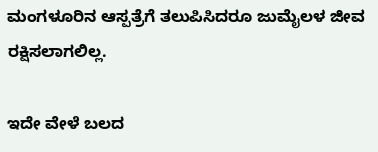ಮಂಗಳೂರಿನ ಆಸ್ಪತ್ರೆಗೆ ತಲುಪಿಸಿದರೂ ಜುಮೈಲಳ ಜೀವ ರಕ್ಷಿಸಲಾಗಲಿಲ್ಲ.

ಇದೇ ವೇಳೆ ಬಲದ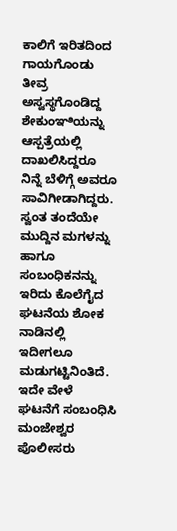ಕಾಲಿಗೆ ಇರಿತದಿಂದ ಗಾಯಗೊಂಡು ತೀವ್ರ ಅಸ್ವಸ್ಥಗೊಂಡಿದ್ದ ಶೇಕುಂಞಿಯನ್ನು ಆಸ್ಪತ್ರೆಯಲ್ಲಿ ದಾಖಲಿಸಿದ್ದರೂ ನಿನ್ನೆ ಬೆಳಿಗ್ಗೆ ಅವರೂ ಸಾವಿಗೀಡಾಗಿದ್ದರು. ಸ್ವಂತ ತಂದೆಯೇ ಮುದ್ದಿನ ಮಗಳನ್ನು ಹಾಗೂ ಸಂಬಂಧಿಕನನ್ನು ಇರಿದು ಕೊಲೆಗೈದ ಘಟನೆಯ ಶೋಕ ನಾಡಿನಲ್ಲಿ ಇದೀಗಲೂ ಮಡುಗಟ್ಟಿನಿಂತಿದೆ.  ಇದೇ ವೇಳೆ ಘಟನೆಗೆ ಸಂಬಂಧಿಸಿ ಮಂಜೇಶ್ವರ ಪೊಲೀಸರು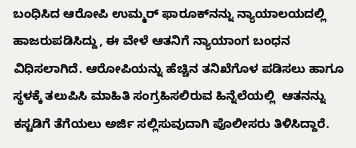ಬಂಧಿಸಿದ ಆರೋಪಿ ಉಮ್ಮರ್ ಫಾರೂಕ್‌ನನ್ನು ನ್ಯಾಯಾಲಯದಲ್ಲಿ ಹಾಜರುಪಡಿಸಿದ್ದು, ಈ ವೇಳೆ ಆತನಿಗೆ ನ್ಯಾಯಾಂಗ ಬಂಧನ ವಿಧಿಸಲಾಗಿದೆ. ಆರೋಪಿಯನ್ನು ಹೆಚ್ಚಿನ ತನಿಖೆಗೊಳ ಪಡಿಸಲು ಹಾಗೂ ಸ್ಥಳಕ್ಕೆ ತಲುಪಿಸಿ ಮಾಹಿತಿ ಸಂಗ್ರಹಿಸಲಿರುವ ಹಿನ್ನೆಲೆಯಲ್ಲಿ  ಆತನನ್ನು ಕಸ್ಟಡಿಗೆ ತೆಗೆಯಲು ಅರ್ಜಿ ಸಲ್ಲಿಸುವುದಾಗಿ ಪೊಲೀಸರು ತಿಳಿಸಿದ್ದಾರೆ.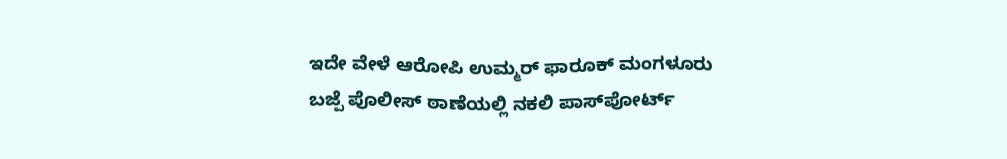ಇದೇ ವೇಳೆ ಆರೋಪಿ ಉಮ್ಮರ್ ಫಾರೂಕ್ ಮಂಗಳೂರು ಬಜ್ಪೆ ಪೊಲೀಸ್ ಠಾಣೆಯಲ್ಲಿ ನಕಲಿ ಪಾಸ್‌ಪೋರ್ಟ್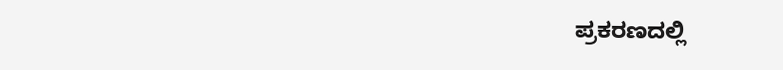ಪ್ರಕರಣದಲ್ಲಿ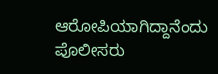ಆರೋಪಿಯಾಗಿದ್ದಾನೆಂದು ಪೊಲೀಸರು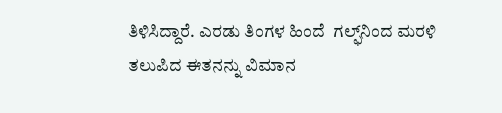ತಿಳಿಸಿದ್ದಾರೆ. ಎರಡು ತಿಂಗಳ ಹಿಂದೆ  ಗಲ್ಫ್‌ನಿಂದ ಮರಳಿ ತಲುಪಿದ ಈತನನ್ನು ವಿಮಾನ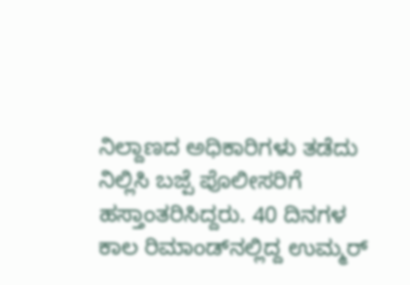ನಿಲ್ದಾಣದ ಅಧಿಕಾರಿಗಳು ತಡೆದು ನಿಲ್ಲಿಸಿ ಬಜ್ಪೆ ಪೊಲೀಸರಿಗೆ ಹಸ್ತಾಂತರಿಸಿದ್ದರು. 40 ದಿನಗಳ ಕಾಲ ರಿಮಾಂಡ್‌ನಲ್ಲಿದ್ದ ಉಮ್ಮರ್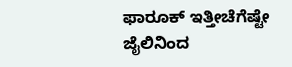ಫಾರೂಕ್ ಇತ್ತೀಚೆಗೆಷ್ಟೇ ಜೈಲಿನಿಂದ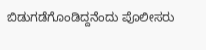ಬಿಡುಗಡೆಗೊಂಡಿದ್ದನೆಂದು ಪೊಲೀಸರು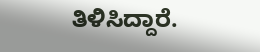ತಿಳಿಸಿದ್ದಾರೆ.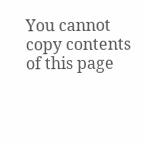You cannot copy contents of this page